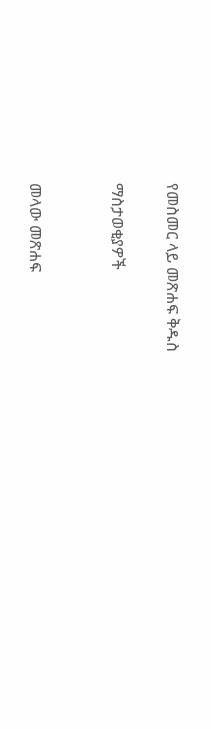የመስመር ላይ መጽሐፍ ቅዱስ

ማስታወቂያዎች


መላው መጽሐፍ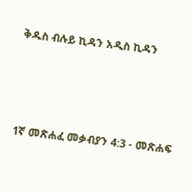ቅዱስ ብሉይ ኪዳን አዲስ ኪዳን




1ኛ መጽሐፈ መቃብያን 4:3 - መጽሐፍ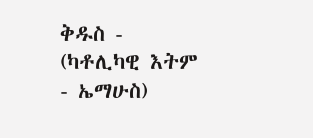ቅዱስ - (ካቶሊካዊ እትም - ኤማሁስ)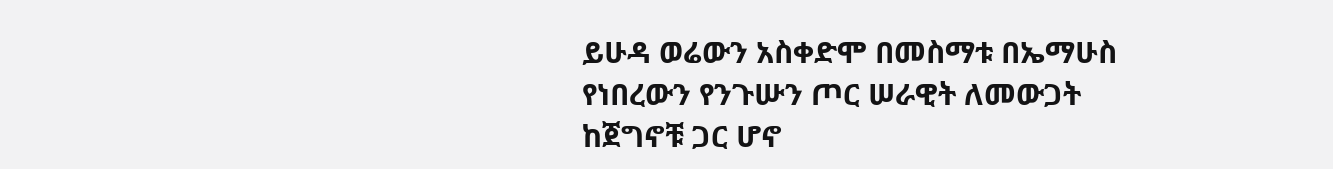ይሁዳ ወሬውን አስቀድሞ በመስማቱ በኤማሁስ የነበረውን የንጉሡን ጦር ሠራዊት ለመውጋት ከጀግኖቹ ጋር ሆኖ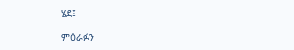ሄደ፤

ምዕራፉን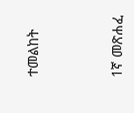ተመልከት



1ኛ መጽሐፈ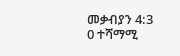መቃብያን 4:3
0 ተሻማሚ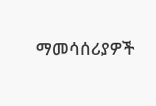ማመሳሰሪያዎች